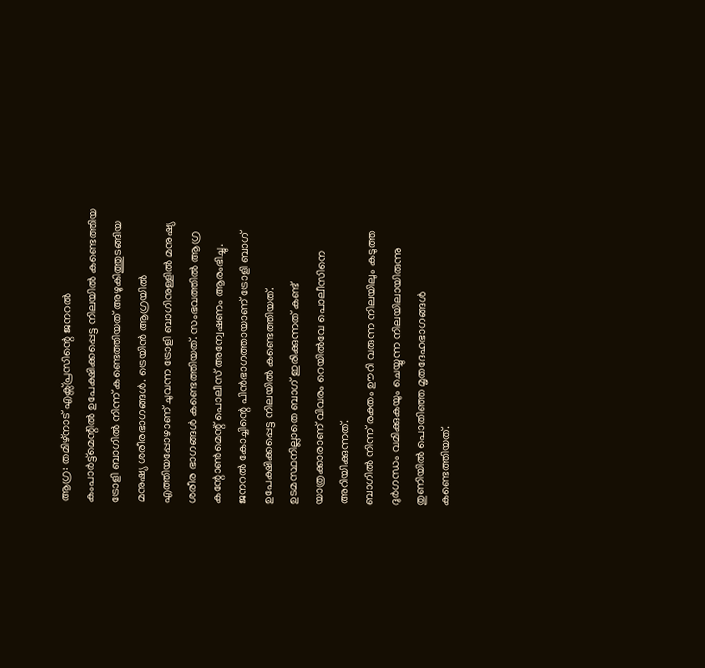ആഗ്ര: തമിഴ്നാട് എക്സ്പ്രസിന്റെ ജനറൽ കംപാർട്ട്മെന്റിൽ ഉപേക്ഷിക്കപ്പെട്ട നിലയിൽ കണ്ടെത്തിയ ട്രോളി ബാഗിൽ നിന്ന് കണ്ടെത്തിയത് അഴുകിത്തുടങ്ങിയ മനുഷ്യ ശരീരഭാഗങ്ങൾ. ട്രെയിൻ ആഗ്രയിൽ എത്തിയപ്പോഴാണ് ചുവന്ന ട്രോളി ബാഗിനുള്ളിൽ മനുഷ്യ ശരീര ഭാഗങ്ങൾ കണ്ടെത്തിയത്. സംഭവത്തിൽ ആഗ്ര കന്റോൺമെന്റ് പൊലീസ് അന്വേഷണം ആരംഭിച്ചു. ജനറൽ കോച്ചിന്റെ പിൻഭാഗത്തായാണ് ട്രോളി ബാഗ് ഉപേക്ഷിക്കപ്പെട്ട നിലയിൽ കണ്ടെത്തിയത്. ഉടമസ്ഥനില്ലാതെ ബാഗ് ഇരിക്കുന്നത് കണ്ട് യാത്രക്കാരാണ് വിവരം റെയിൽവേ പൊലീസിനെ അറിയിക്കുന്നത്.
ബാഗിൽ നിന്ന് രക്തം ഊറി വരുന്ന നിലയിലും കടുത്ത ദുർഗന്ധം വമിക്കുകയും ചെയ്യുന്ന നിലയിലായിരുന്നു തുണിയിൽ പൊതിഞ്ഞ മൃതദേഹഭാഗങ്ങൾ കണ്ടെത്തിയത്.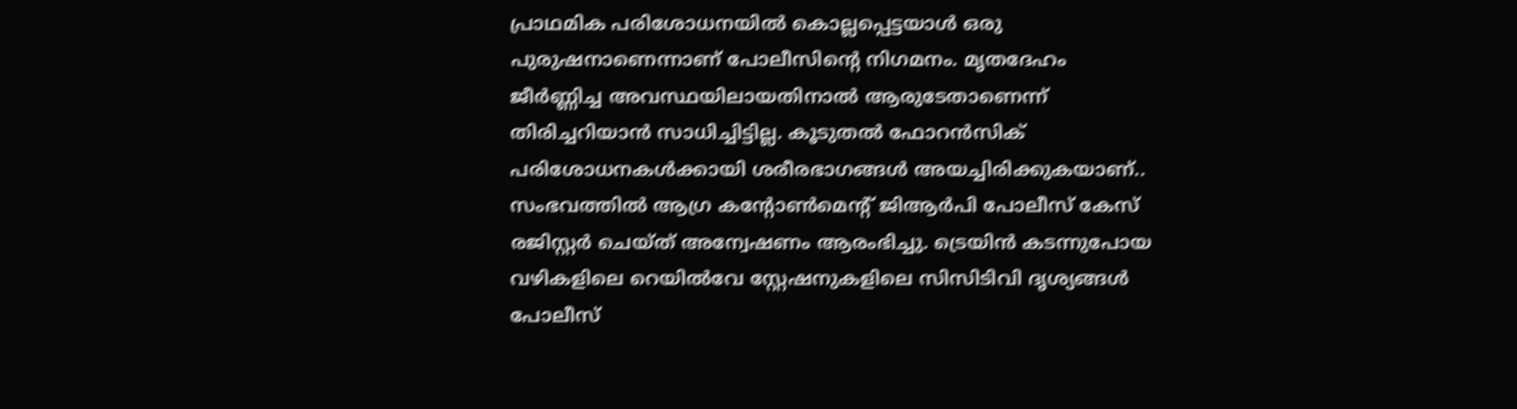പ്രാഥമിക പരിശോധനയിൽ കൊല്ലപ്പെട്ടയാൾ ഒരു പുരുഷനാണെന്നാണ് പോലീസിന്റെ നിഗമനം. മൃതദേഹം ജീർണ്ണിച്ച അവസ്ഥയിലായതിനാൽ ആരുടേതാണെന്ന് തിരിച്ചറിയാൻ സാധിച്ചിട്ടില്ല. കൂടുതൽ ഫോറൻസിക് പരിശോധനകൾക്കായി ശരീരഭാഗങ്ങൾ അയച്ചിരിക്കുകയാണ്..
സംഭവത്തിൽ ആഗ്ര കന്റോൺമെന്റ് ജിആർപി പോലീസ് കേസ് രജിസ്റ്റർ ചെയ്ത് അന്വേഷണം ആരംഭിച്ചു. ട്രെയിൻ കടന്നുപോയ വഴികളിലെ റെയിൽവേ സ്റ്റേഷനുകളിലെ സിസിടിവി ദൃശ്യങ്ങൾ പോലീസ്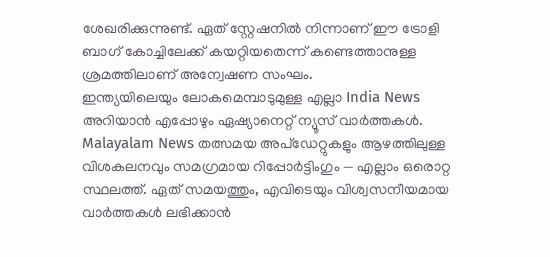ശേഖരിക്കുന്നുണ്ട്. ഏത് സ്റ്റേഷനിൽ നിന്നാണ് ഈ ട്രോളി ബാഗ് കോച്ചിലേക്ക് കയറ്റിയതെന്ന് കണ്ടെത്താനുള്ള ശ്രമത്തിലാണ് അന്വേഷണ സംഘം.
ഇന്ത്യയിലെയും ലോകമെമ്പാടുമുള്ള എല്ലാ India News അറിയാൻ എപ്പോഴും ഏഷ്യാനെറ്റ് ന്യൂസ് വാർത്തകൾ. Malayalam News തത്സമയ അപ്ഡേറ്റുകളും ആഴത്തിലുള്ള വിശകലനവും സമഗ്രമായ റിപ്പോർട്ടിംഗും — എല്ലാം ഒരൊറ്റ സ്ഥലത്ത്. ഏത് സമയത്തും, എവിടെയും വിശ്വസനീയമായ വാർത്തകൾ ലഭിക്കാൻ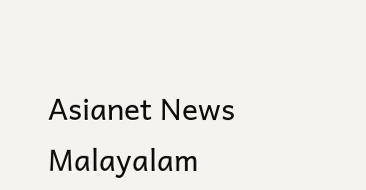Asianet News Malayalam